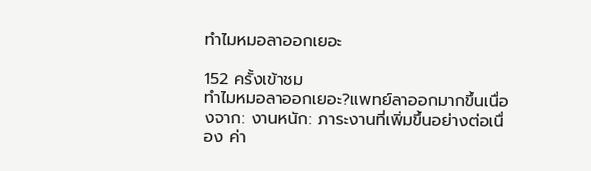ทำไมหมอลาออกเยอะ

152 ครั้งเข้าชม
ทำไมหมอลาออกเยอะ?แพทย์ลาออกมากขึ้นเนื่องจาก: งานหนัก: ภาระงานที่เพิ่มขึ้นอย่างต่อเนื่อง ค่า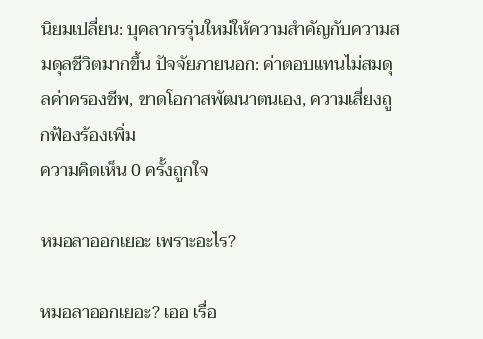นิยมเปลี่ยน: บุคลากรรุ่นใหม่ให้ความสำคัญกับความสมดุลชีวิตมากขึ้น ปัจจัยภายนอก: ค่าตอบแทนไม่สมดุลค่าครองชีพ, ขาดโอกาสพัฒนาตนเอง, ความเสี่ยงถูกฟ้องร้องเพิ่ม
ความคิดเห็น 0 ครั้งถูกใจ

หมอลาออกเยอะ เพราะอะไร?

หมอลาออกเยอะ? เออ เรื่อ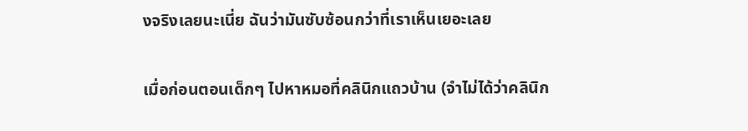งจริงเลยนะเนี่ย ฉันว่ามันซับซ้อนกว่าที่เราเห็นเยอะเลย

เมื่อก่อนตอนเด็กๆ ไปหาหมอที่คลินิกแถวบ้าน (จำไม่ได้ว่าคลินิก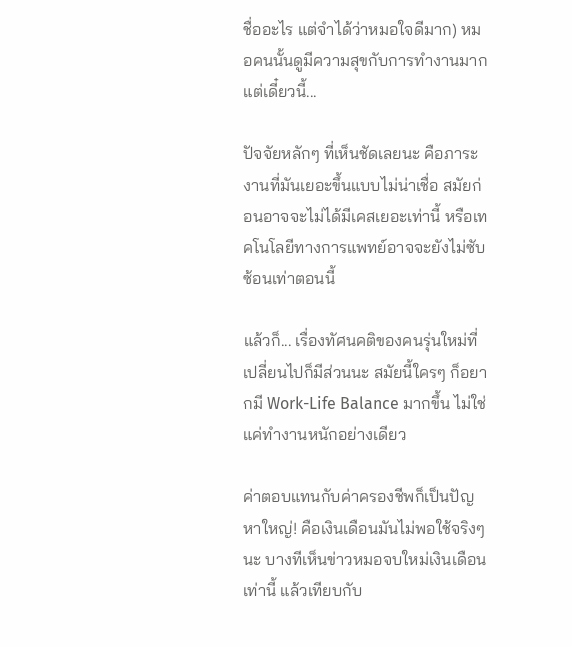ชื่ออะไร แต่จำได้ว่าหมอใจดีมาก) หมอคนนั้นดูมีความสุขกับการทำงานมาก แต่เดี๋ยวนี้...

ปัจจัยหลักๆ ที่เห็นชัดเลยนะ คือภาระงานที่มันเยอะขึ้นแบบไม่น่าเชื่อ สมัยก่อนอาจจะไม่ได้มีเคสเยอะเท่านี้ หรือเทคโนโลยีทางการแพทย์อาจจะยังไม่ซับซ้อนเท่าตอนนี้

แล้วก็... เรื่องทัศนคติของคนรุ่นใหม่ที่เปลี่ยนไปก็มีส่วนนะ สมัยนี้ใครๆ ก็อยากมี Work-Life Balance มากขึ้น ไม่ใช่แค่ทำงานหนักอย่างเดียว

ค่าตอบแทนกับค่าครองชีพก็เป็นปัญหาใหญ่! คือเงินเดือนมันไม่พอใช้จริงๆ นะ บางทีเห็นข่าวหมอจบใหม่เงินเดือนเท่านี้ แล้วเทียบกับ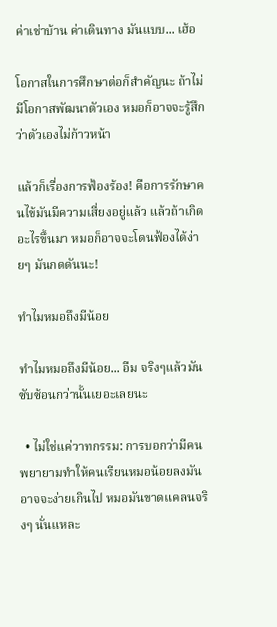ค่าเช่าบ้าน ค่าเดินทาง มันแบบ... เฮ้อ

โอกาสในการศึกษาต่อก็สำคัญนะ ถ้าไม่มีโอกาสพัฒนาตัวเอง หมอก็อาจจะรู้สึกว่าตัวเองไม่ก้าวหน้า

แล้วก็เรื่องการฟ้องร้อง! คือการรักษาคนไข้มันมีความเสี่ยงอยู่แล้ว แล้วถ้าเกิดอะไรขึ้นมา หมอก็อาจจะโดนฟ้องได้ง่ายๆ มันกดดันนะ!

ทำไมหมอถึงมีน้อย

ทำไมหมอถึงมีน้อย... อืม จริงๆแล้วมันซับซ้อนกว่านั้นเยอะเลยนะ

  • ไม่ใช่แค่วาทกรรม: การบอกว่ามีคนพยายามทำให้คนเรียนหมอน้อยลงมันอาจจะง่ายเกินไป หมอมันขาดแคลนจริงๆ นั่นแหละ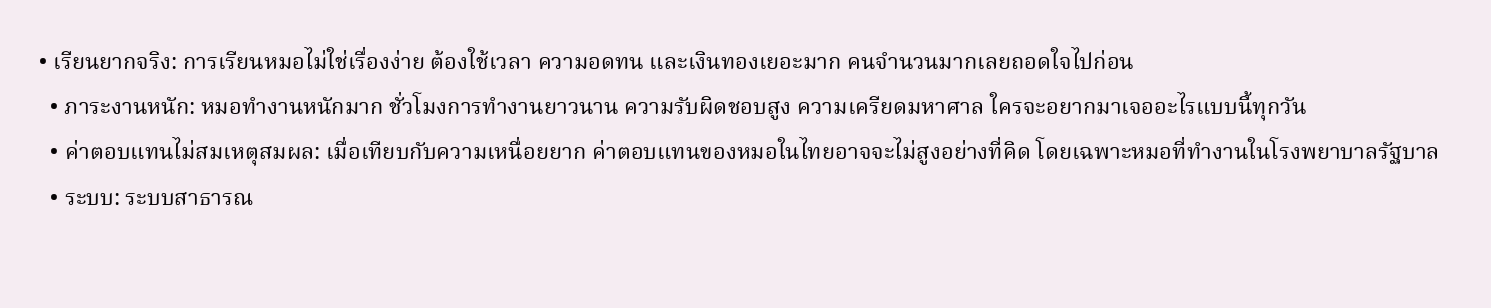• เรียนยากจริง: การเรียนหมอไม่ใช่เรื่องง่าย ต้องใช้เวลา ความอดทน และเงินทองเยอะมาก คนจำนวนมากเลยถอดใจไปก่อน
  • ภาระงานหนัก: หมอทำงานหนักมาก ชั่วโมงการทำงานยาวนาน ความรับผิดชอบสูง ความเครียดมหาศาล ใครจะอยากมาเจออะไรแบบนี้ทุกวัน
  • ค่าตอบแทนไม่สมเหตุสมผล: เมื่อเทียบกับความเหนื่อยยาก ค่าตอบแทนของหมอในไทยอาจจะไม่สูงอย่างที่คิด โดยเฉพาะหมอที่ทำงานในโรงพยาบาลรัฐบาล
  • ระบบ: ระบบสาธารณ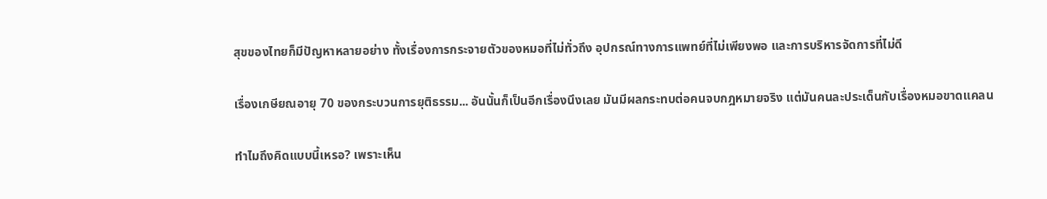สุขของไทยก็มีปัญหาหลายอย่าง ทั้งเรื่องการกระจายตัวของหมอที่ไม่ทั่วถึง อุปกรณ์ทางการแพทย์ที่ไม่เพียงพอ และการบริหารจัดการที่ไม่ดี

เรื่องเกษียณอายุ 70 ของกระบวนการยุติธรรม... อันนั้นก็เป็นอีกเรื่องนึงเลย มันมีผลกระทบต่อคนจบกฎหมายจริง แต่มันคนละประเด็นกับเรื่องหมอขาดแคลน

ทำไมถึงคิดแบบนี้เหรอ? เพราะเห็น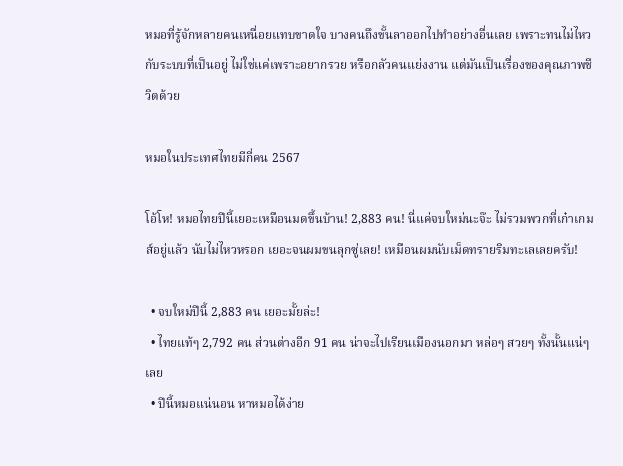หมอที่รู้จักหลายคนเหนื่อยแทบขาดใจ บางคนถึงขั้นลาออกไปทำอย่างอื่นเลย เพราะทนไม่ไหวกับระบบที่เป็นอยู่ ไม่ใช่แค่เพราะอยากรวย หรือกลัวคนแย่งงาน แต่มันเป็นเรื่องของคุณภาพชีวิตด้วย

หมอในประเทศไทยมีกี่คน 2567

โอ้โห! หมอไทยปีนี้เยอะเหมือนมดขึ้นบ้าน! 2,883 คน! นี่แค่จบใหม่นะจ๊ะ ไม่รวมพวกที่เก๋าเกมส์อยู่แล้ว นับไม่ไหวหรอก เยอะจนผมขนลุกซู่เลย! เหมือนผมนับเม็ดทรายริมทะเลเลยครับ!

  • จบใหม่ปีนี้ 2,883 คน เยอะมั้ยล่ะ!
  • ไทยแท้ๆ 2,792 คน ส่วนต่างอีก 91 คน น่าจะไปเรียนเมืองนอกมา หล่อๆ สวยๆ ทั้งนั้นแน่ๆ เลย
  • ปีนี้หมอแน่นอน หาหมอได้ง่าย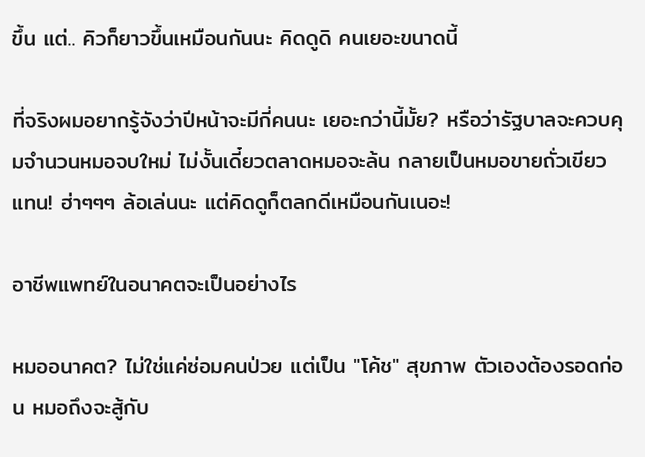ขึ้น แต่.. คิวก็ยาวขึ้นเหมือนกันนะ คิดดูดิ คนเยอะขนาดนี้

ที่จริงผมอยากรู้จังว่าปีหน้าจะมีกี่คนนะ เยอะกว่านี้มั้ย? หรือว่ารัฐบาลจะควบคุมจำนวนหมอจบใหม่ ไม่งั้นเดี๋ยวตลาดหมอจะล้น กลายเป็นหมอขายถั่วเขียวแทน! ฮ่าๆๆๆ ล้อเล่นนะ แต่คิดดูก็ตลกดีเหมือนกันเนอะ!

อาชีพแพทย์ในอนาคตจะเป็นอย่างไร

หมออนาคต? ไม่ใช่แค่ซ่อมคนป่วย แต่เป็น "โค้ช" สุขภาพ ตัวเองต้องรอดก่อน หมอถึงจะสู้กับ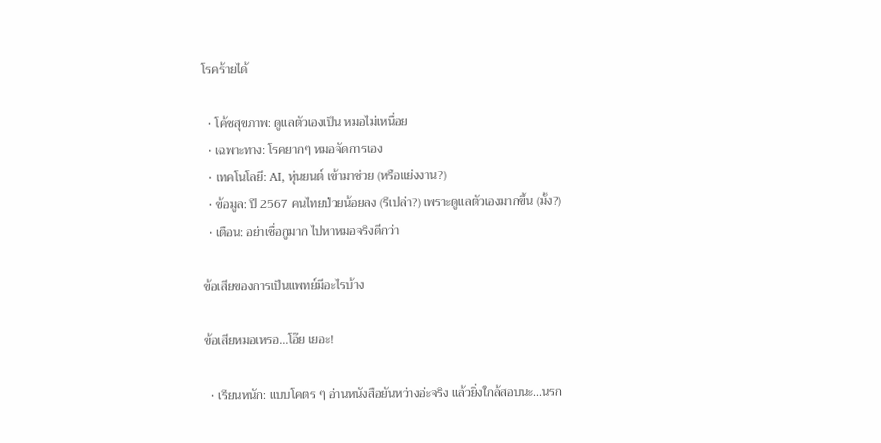โรคร้ายได้

  • โค้ชสุขภาพ: ดูแลตัวเองเป็น หมอไม่เหนื่อย
  • เฉพาะทาง: โรคยากๆ หมอจัดการเอง
  • เทคโนโลยี: AI, หุ่นยนต์ เข้ามาช่วย (หรือแย่งงาน?)
  • ข้อมูล: ปี 2567 คนไทยป่วยน้อยลง (รึเปล่า?) เพราะดูแลตัวเองมากขึ้น (มั้ง?)
  • เตือน: อย่าเชื่อกูมาก ไปหาหมอจริงดีกว่า

ข้อเสียของการเป็นแพทย์มีอะไรบ้าง

ข้อเสียหมอเหรอ...โอ๊ย เยอะ!

  • เรียนหนัก: แบบโคตร ๆ อ่านหนังสือยันหว่างอ่ะจริง แล้วยิ่งใกล้สอบนะ...นรก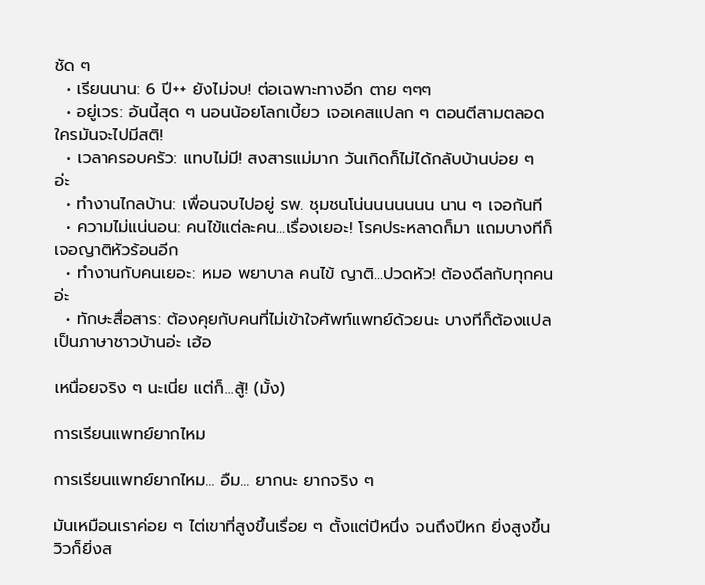ชัด ๆ
  • เรียนนาน: 6 ปี++ ยังไม่จบ! ต่อเฉพาะทางอีก ตาย ๆๆๆ
  • อยู่เวร: อันนี้สุด ๆ นอนน้อยโลกเบี้ยว เจอเคสแปลก ๆ ตอนตีสามตลอด ใครมันจะไปมีสติ!
  • เวลาครอบครัว: แทบไม่มี! สงสารแม่มาก วันเกิดก็ไม่ได้กลับบ้านบ่อย ๆ อ่ะ
  • ทำงานไกลบ้าน: เพื่อนจบไปอยู่ รพ. ชุมชนโน่นนนนนนน นาน ๆ เจอกันที
  • ความไม่แน่นอน: คนไข้แต่ละคน...เรื่องเยอะ! โรคประหลาดก็มา แถมบางทีก็เจอญาติหัวร้อนอีก
  • ทำงานกับคนเยอะ: หมอ พยาบาล คนไข้ ญาติ...ปวดหัว! ต้องดีลกับทุกคนอ่ะ
  • ทักษะสื่อสาร: ต้องคุยกับคนที่ไม่เข้าใจศัพท์แพทย์ด้วยนะ บางทีก็ต้องแปลเป็นภาษาชาวบ้านอ่ะ เฮ้อ

เหนื่อยจริง ๆ นะเนี่ย แต่ก็...สู้! (มั้ง)

การเรียนแพทย์ยากไหม

การเรียนแพทย์ยากไหม... อืม... ยากนะ ยากจริง ๆ

มันเหมือนเราค่อย ๆ ไต่เขาที่สูงขึ้นเรื่อย ๆ ตั้งแต่ปีหนึ่ง จนถึงปีหก ยิ่งสูงขึ้น วิวก็ยิ่งส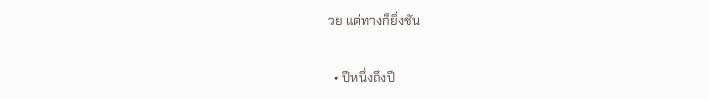วย แต่ทางก็ยิ่งชัน

  • ปีหนึ่งถึงปี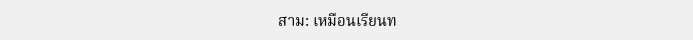สาม: เหมือนเรียนท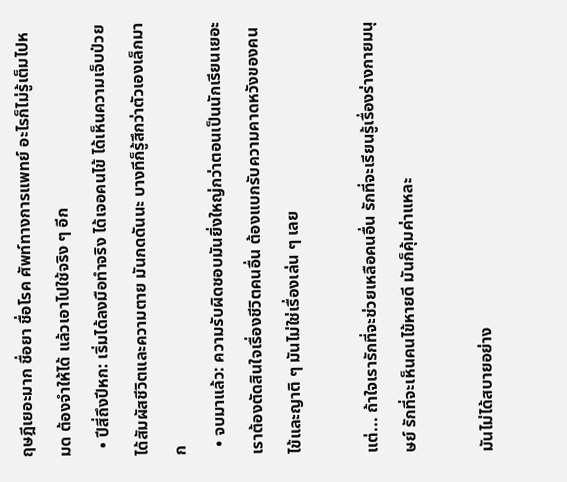ฤษฎีเยอะมาก ชื่อยา ชื่อโรค ศัพท์ทางการแพทย์ อะไรก็ไม่รู้เต็มไปหมด ต้องจำให้ได้ แล้วเอาไปใช้จริง ๆ อีก
  • ปีสี่ถึงปีหก: เริ่มได้ลงมือทำจริง ได้เจอคนไข้ ได้เห็นความเจ็บป่วย ได้สัมผัสชีวิตและความตาย มันกดดันนะ บางทีก็รู้สึกว่าตัวเองเล็กมาก
  • จบมาแล้ว: ความรับผิดชอบมันยิ่งใหญ่กว่าตอนเป็นนักเรียนเยอะ เราต้องตัดสินใจเรื่องชีวิตคนอื่น ต้องแบกรับความคาดหวังของคนไข้และญาติ ๆ มันไม่ใช่เรื่องเล่น ๆ เลย

แต่... ถ้าใจเรารักที่จะช่วยเหลือคนอื่น รักที่จะเรียนรู้เรื่องร่างกายมนุษย์ รักที่จะเห็นคนไข้หายดี มันก็คุ้มค่าแหละ

มันไม่ได้สบายอย่าง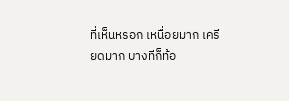ที่เห็นหรอก เหนื่อยมาก เครียดมาก บางทีก็ท้อ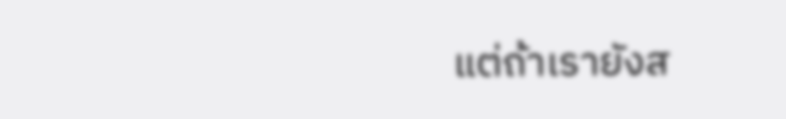แต่ถ้าเรายังส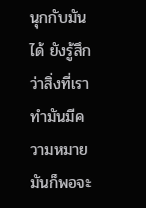นุกกับมันได้ ยังรู้สึกว่าสิ่งที่เราทำมันมีความหมาย มันก็พอจะ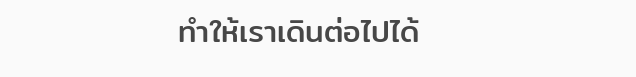ทำให้เราเดินต่อไปได้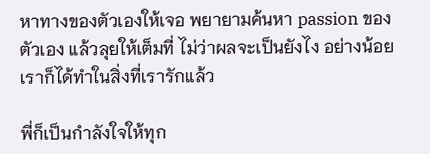หาทางของตัวเองให้เจอ พยายามค้นหา passion ของตัวเอง แล้วลุยให้เต็มที่ ไม่ว่าผลจะเป็นยังไง อย่างน้อยเราก็ได้ทำในสิ่งที่เรารักแล้ว

พี่ก็เป็นกำลังใจให้ทุก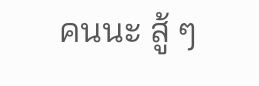คนนะ สู้ ๆ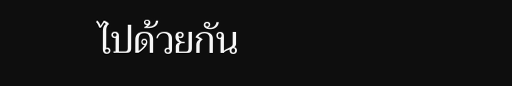ไปด้วยกัน